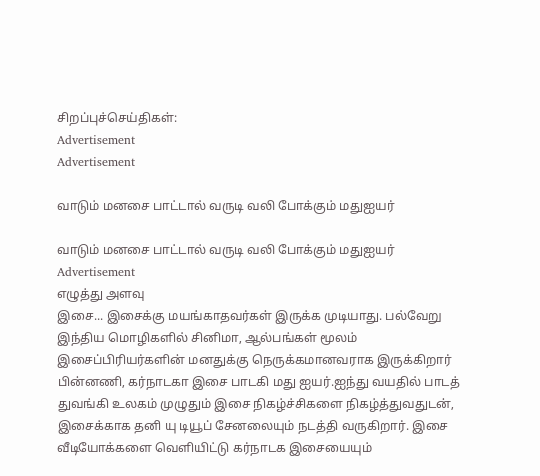சிறப்புச்செய்திகள்:
Advertisement
Advertisement

வாடும் மனசை பாட்டால் வருடி வலி போக்கும் மதுஐயர்

வாடும் மனசை பாட்டால் வருடி வலி போக்கும் மதுஐயர்
Advertisement
எழுத்து அளவு
இசை... இசைக்கு மயங்காதவர்கள் இருக்க முடியாது. பல்வேறு இந்திய மொழிகளில் சினிமா, ஆல்பங்கள் மூலம் இசைப்பிரியர்களின் மனதுக்கு நெருக்கமானவராக இருக்கிறார் பின்னணி, கர்நாடகா இசை பாடகி மது ஐயர்.ஐந்து வயதில் பாடத் துவங்கி உலகம் முழுதும் இசை நிகழ்ச்சிகளை நிகழ்த்துவதுடன், இசைக்காக தனி யு டியூப் சேனலையும் நடத்தி வருகிறார். இசை வீடியோக்களை வெளியிட்டு கர்நாடக இசையையும்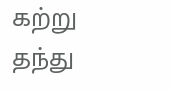கற்று தந்து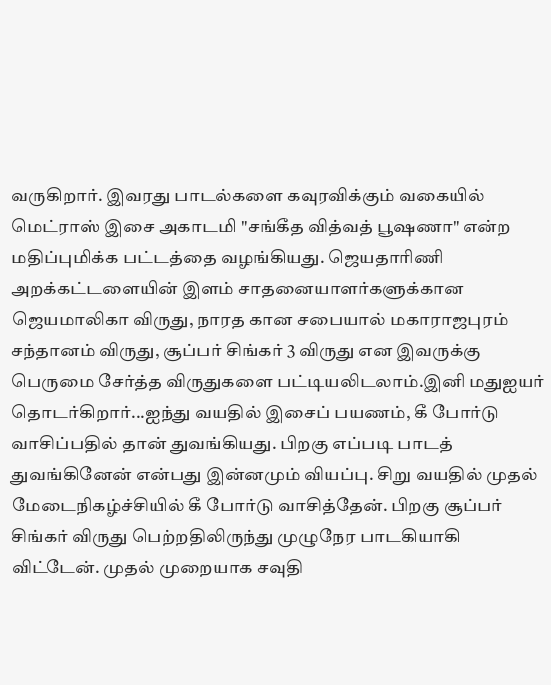வருகிறார். இவரது பாடல்களை கவுரவிக்கும் வகையில் மெட்ராஸ் இசை அகாடமி "சங்கீத வித்வத் பூஷணா" என்ற மதிப்புமிக்க பட்டத்தை வழங்கியது. ஜெயதாரிணி அறக்கட்டளையின் இளம் சாதனையாளர்களுக்கான ஜெயமாலிகா விருது, நாரத கான சபையால் மகாராஜபுரம் சந்தானம் விருது, சூப்பர் சிங்கர் 3 விருது என இவருக்கு பெருமை சேர்த்த விருதுகளை பட்டியலிடலாம்.இனி மதுஐயர் தொடர்கிறார்...ஐந்து வயதில் இசைப் பயணம், கீ போர்டு வாசிப்பதில் தான் துவங்கியது. பிறகு எப்படி பாடத் துவங்கினேன் என்பது இன்னமும் வியப்பு. சிறு வயதில் முதல் மேடைநிகழ்ச்சியில் கீ போர்டு வாசித்தேன். பிறகு சூப்பர் சிங்கர் விருது பெற்றதிலிருந்து முழுநேர பாடகியாகி விட்டேன். முதல் முறையாக சவுதி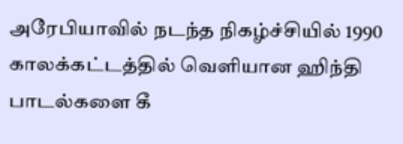அரேபியாவில் நடந்த நிகழ்ச்சியில் 1990 காலக்கட்டத்தில் வெளியான ஹிந்தி பாடல்களை கீ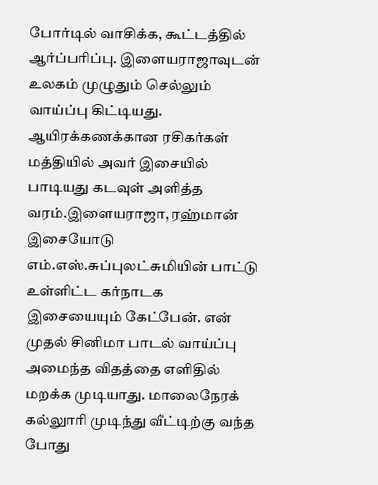போர்டில் வாசிக்க, கூட்டத்தில் ஆர்ப்பரிப்பு. இளையராஜாவுடன் உலகம் முழுதும் செல்லும் வாய்ப்பு கிட்டியது. ஆயிரக்கணக்கான ரசிகர்கள் மத்தியில் அவர் இசையில் பாடியது கடவுள் அளித்த வரம்.இளையராஜா, ரஹ்மான் இசையோடு எம்.எஸ்.சுப்புலட்சுமியின் பாட்டு உள்ளிட்ட கர்நாடக இசையையும் கேட்பேன். என் முதல் சினிமா பாடல் வாய்ப்பு அமைந்த விதத்தை எளிதில் மறக்க முடியாது. மாலைநேரக் கல்லுாரி முடிந்து வீட்டிற்கு வந்த போது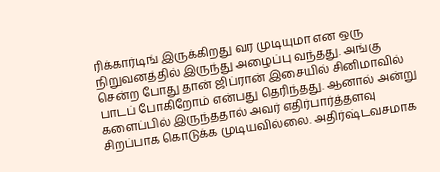ரிக்கார்டிங் இருக்கிறது வர முடியுமா என ஒரு நிறுவனத்தில் இருந்து அழைப்பு வந்தது. அங்கு சென்ற போது தான் ஜிப்ரான் இசையில் சினிமாவில் பாடப் போகிறோம் என்பது தெரிந்தது. ஆனால் அன்று களைப்பில் இருந்ததால் அவர் எதிர்பார்த்தளவு சிறப்பாக கொடுக்க முடியவில்லை. அதிர்ஷ்டவசமாக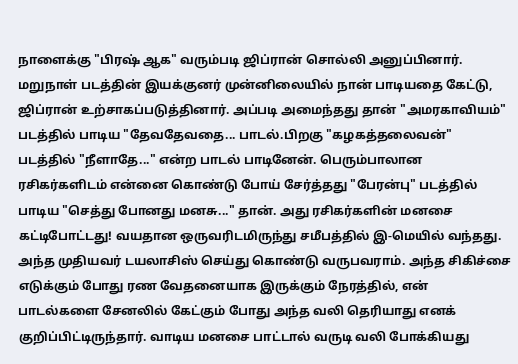நாளைக்கு "பிரஷ் ஆக" வரும்படி ஜிப்ரான் சொல்லி அனுப்பினார். மறுநாள் படத்தின் இயக்குனர் முன்னிலையில் நான் பாடியதை கேட்டு, ஜிப்ரான் உற்சாகப்படுத்தினார். அப்படி அமைந்தது தான் "அமரகாவியம்" படத்தில் பாடிய "தேவதேவதை... பாடல்.பிறகு "கழகத்தலைவன்" படத்தில் "நீளாதே..." என்ற பாடல் பாடினேன். பெரும்பாலான ரசிகர்களிடம் என்னை கொண்டு போய் சேர்த்தது "பேரன்பு" படத்தில் பாடிய "செத்து போனது மனசு..." தான். அது ரசிகர்களின் மனசை கட்டிபோட்டது! வயதான ஒருவரிடமிருந்து சமீபத்தில் இ-மெயில் வந்தது. அந்த முதியவர் டயலாசிஸ் செய்து கொண்டு வருபவராம். அந்த சிகிச்சை எடுக்கும் போது ரண வேதனையாக இருக்கும் நேரத்தில், என் பாடல்களை சேனலில் கேட்கும் போது அந்த வலி தெரியாது எனக் குறிப்பிட்டிருந்தார். வாடிய மனசை பாட்டால் வருடி வலி போக்கியது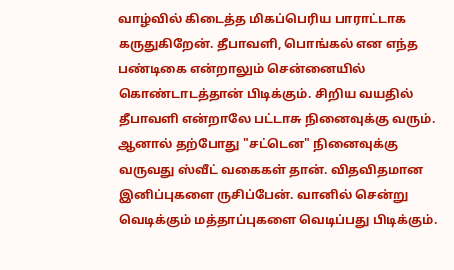வாழ்வில் கிடைத்த மிகப்பெரிய பாராட்டாக கருதுகிறேன். தீபாவளி, பொங்கல் என எந்த பண்டிகை என்றாலும் சென்னையில் கொண்டாடத்தான் பிடிக்கும். சிறிய வயதில் தீபாவளி என்றாலே பட்டாசு நினைவுக்கு வரும். ஆனால் தற்போது "சட்டென" நினைவுக்கு வருவது ஸ்வீட் வகைகள் தான். விதவிதமான இனிப்புகளை ருசிப்பேன். வானில் சென்று வெடிக்கும் மத்தாப்புகளை வெடிப்பது பிடிக்கும்.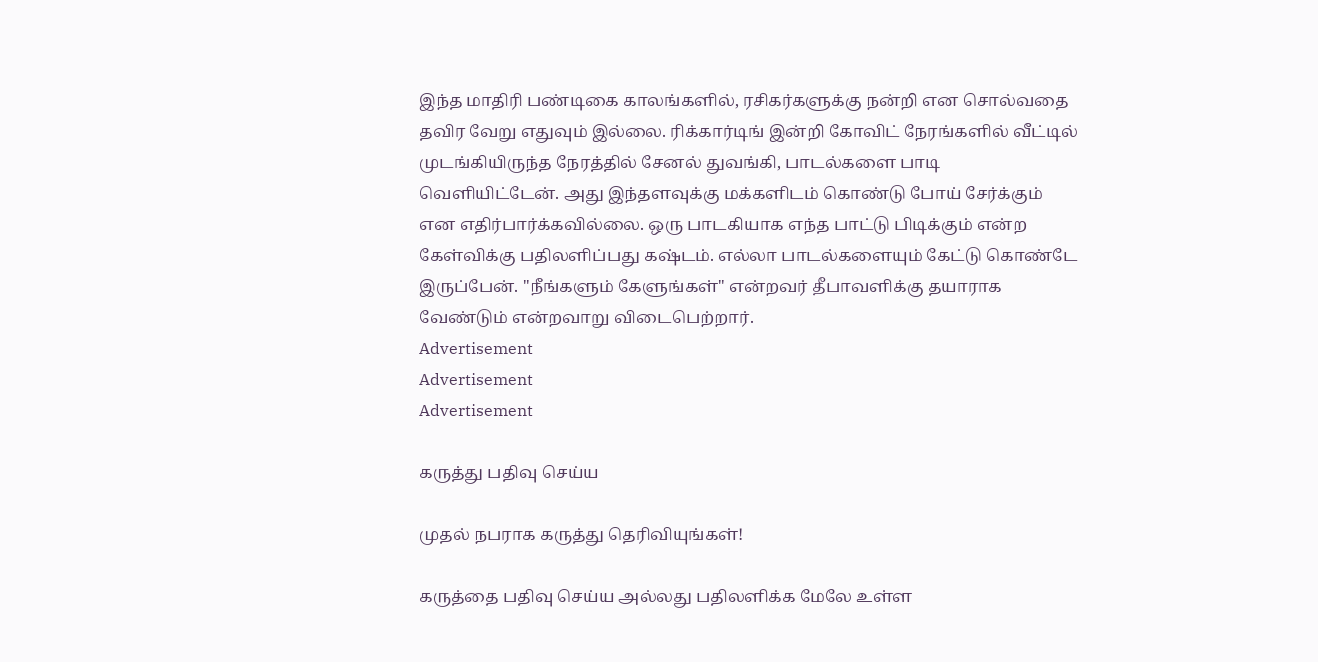இந்த மாதிரி பண்டிகை காலங்களில், ரசிகர்களுக்கு நன்றி என சொல்வதை தவிர வேறு எதுவும் இல்லை. ரிக்கார்டிங் இன்றி கோவிட் நேரங்களில் வீட்டில் முடங்கியிருந்த நேரத்தில் சேனல் துவங்கி, பாடல்களை பாடி வெளியிட்டேன். அது இந்தளவுக்கு மக்களிடம் கொண்டு போய் சேர்க்கும் என எதிர்பார்க்கவில்லை. ஒரு பாடகியாக எந்த பாட்டு பிடிக்கும் என்ற கேள்விக்கு பதிலளிப்பது கஷ்டம். எல்லா பாடல்களையும் கேட்டு கொண்டே இருப்பேன். "நீங்களும் கேளுங்கள்" என்றவர் தீபாவளிக்கு தயாராக வேண்டும் என்றவாறு விடைபெற்றார்.
Advertisement
Advertisement
Advertisement

கருத்து பதிவு செய்ய

முதல் நபராக கருத்து தெரிவியுங்கள்!

கருத்தை பதிவு செய்ய அல்லது பதிலளிக்க மேலே உள்ள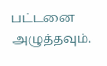பட்டனை அழுத்தவும்.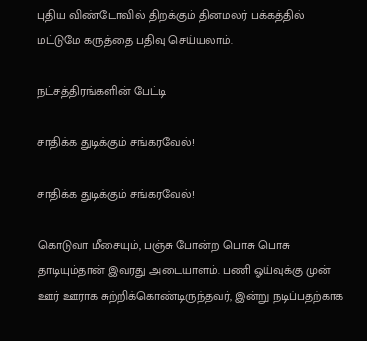புதிய விண்டோவில் திறக்கும் தினமலர் பக்கத்தில் மட்டுமே கருத்தை பதிவு செய்யலாம்.

நட்சத்திரங்களின் பேட்டி

சாதிக்க துடிக்கும் சங்கரவேல்!

சாதிக்க துடிக்கும் சங்கரவேல்!

கொடுவா மீசையும், பஞ்சு போன்ற பொசு பொசு தாடியும்தான் இவரது அடையாளம். பணி ஓய்வுக்கு முன் ஊர் ஊராக சுற்றிக்கொண்டிருந்தவர், இன்று நடிப்பதற்காக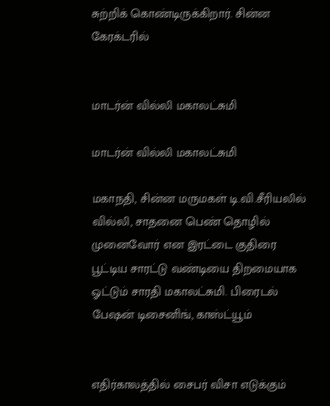சுற்றிக் கொண்டிருக்கிறார். சின்ன கேரக்டரில்


மாடர்ன் வில்லி மகாலட்சுமி

மாடர்ன் வில்லி மகாலட்சுமி

மகாநதி, சின்ன மருமகள் டி.வி.சீரியலில் வில்லி, சாதனை பெண் தொழில் முனைவோர் என இரட்டை குதிரை பூட்டிய சாரட்டு வண்டியை திறமையாக ஓட்டும் சாரதி மகாலட்சுமி. பிரைடல் பேஷன் டிசைனிங், காஸ்ட்யூம்


எதிர்காலத்தில் சைபர் விசா எடுக்கும்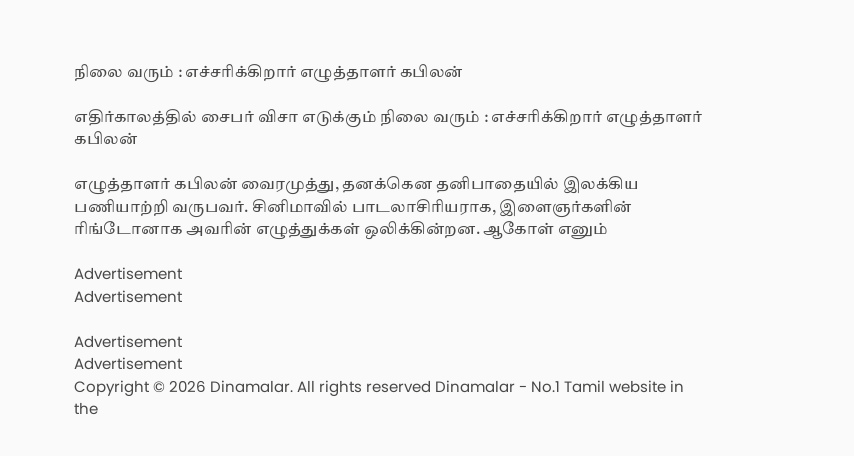நிலை வரும் : எச்சரிக்கிறார் எழுத்தாளர் கபிலன்

எதிர்காலத்தில் சைபர் விசா எடுக்கும் நிலை வரும் : எச்சரிக்கிறார் எழுத்தாளர் கபிலன்

எழுத்தாளர் கபிலன் வைரமுத்து, தனக்கென தனிபாதையில் இலக்கிய பணியாற்றி வருபவர். சினிமாவில் பாடலாசிரியராக, இளைஞர்களின் ரிங்டோனாக அவரின் எழுத்துக்கள் ஒலிக்கின்றன. ஆகோள் எனும்

Advertisement
Advertisement

Advertisement
Advertisement
Copyright © 2026 Dinamalar. All rights reserved Dinamalar - No.1 Tamil website in the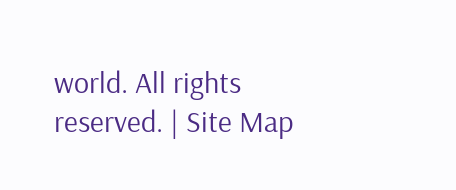world. All rights reserved. | Site Map